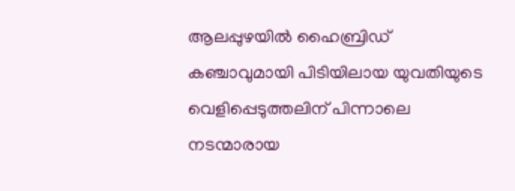ആലപ്പുഴയില്‍ ഹൈബ്രിഡ് കഞ്ചാവുമായി പിടിയിലായ യുവതിയുടെ വെളിപ്പെടുത്തലിന് പിന്നാലെ നടന്മാരായ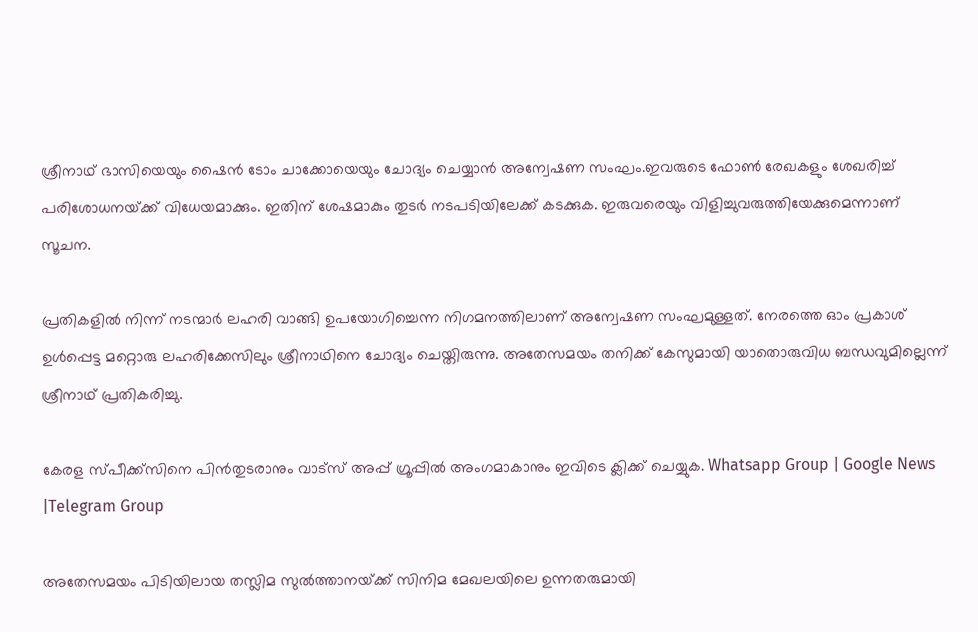ശ്രീനാഥ് ഭാസിയെയും ഷൈൻ ടോം ചാക്കോയെയും ചോദ്യം ചെയ്യാൻ അന്വേഷണ സംഘം.ഇവരുടെ ഫോണ്‍ രേഖകളും ശേഖരിച്ച്‌ പരിശോധനയ്‌ക്ക് വിധേയമാക്കും. ഇതിന് ശേഷമാകും തുടർ നടപടിയിലേക്ക് കടക്കുക. ഇരുവരെയും വിളിച്ചുവരുത്തിയേക്കുമെന്നാണ് സൂചന.

പ്രതികളില്‍ നിന്ന് നടന്മാർ ലഹരി വാങ്ങി ഉപയോഗിച്ചെന്ന നിഗമനത്തിലാണ് അന്വേഷണ സംഘമുള്ളത്. നേരത്തെ ഓം പ്രകാശ് ഉള്‍പ്പെട്ട മറ്റൊരു ലഹരിക്കേസിലും ശ്രീനാഥിനെ ചോദ്യം ചെയ്തിരുന്നു. അതേസമയം തനിക്ക് കേസുമായി യാതൊരുവിധ ബന്ധവുമില്ലെന്ന് ശ്രീനാഥ് പ്രതികരിച്ചു.

കേരള സ്പീക്ക്സിനെ പിൻതുടരാനും വാട്സ് അപ്പ് ഗ്രൂപ്പിൽ അംഗമാകാനും ഇവിടെ ക്ലിക്ക് ചെയ്യുക. Whatsapp Group | Google News |Telegram Group

അതേസമയം പിടിയിലായ തസ്ലിമ സുല്‍ത്താനയ്‌ക്ക് സിനിമ മേഖലയിലെ ഉന്നതരുമായി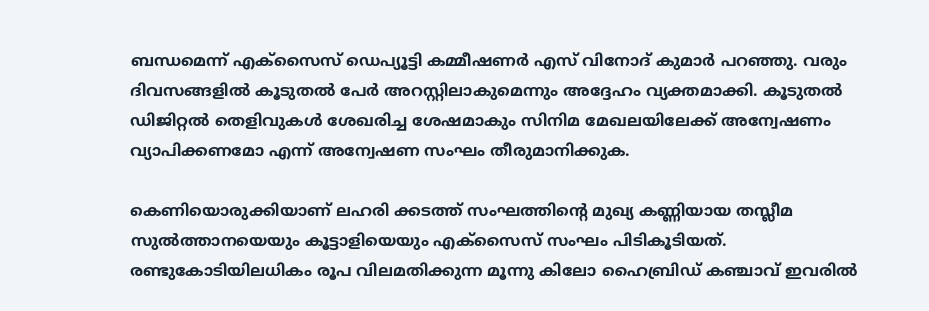ബന്ധമെന്ന് എക്സൈസ് ഡെപ്യൂട്ടി കമ്മീഷണർ എസ് വിനോദ് കുമാർ പറഞ്ഞു. വരും ദിവസങ്ങളില്‍ കൂടുതല്‍ പേർ അറസ്റ്റിലാകുമെന്നും അദ്ദേഹം വ്യക്തമാക്കി. കൂടുതല്‍ ഡിജിറ്റല്‍ തെളിവുകള്‍ ശേഖരിച്ച ശേഷമാകും സിനിമ മേഖലയിലേക്ക് അന്വേഷണം വ്യാപിക്കണമോ എന്ന് അന്വേഷണ സംഘം തീരുമാനിക്കുക.

കെണിയൊരുക്കിയാണ് ലഹരി ക്കടത്ത് സംഘത്തിന്‍റെ മുഖ്യ കണ്ണിയായ തസ്ലീമ സുല്‍ത്താനയെയും കൂട്ടാളിയെയും എക്സൈസ് സംഘം പിടികൂടിയത്. രണ്ടുകോടിയിലധികം രൂപ വിലമതിക്കുന്ന മൂന്നു കിലോ ഹൈബ്രിഡ് കഞ്ചാവ് ഇവരില്‍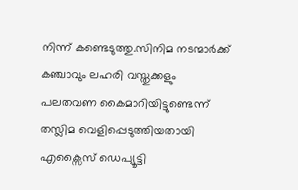നിന്ന് കണ്ടെടുത്തു.സിനിമ നടന്മാർക്ക് കഞ്ചാവും ലഹരി വസ്തുക്കളും പലതവണ കൈമാറിയിട്ടുണ്ടെന്ന് തസ്ലിമ വെളിപ്പെടുത്തിയതായി എക്സൈസ് ഡെപ്യൂട്ടി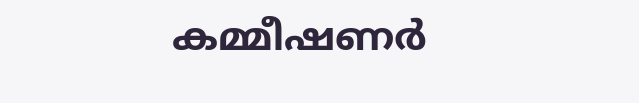കമ്മീഷണര്‍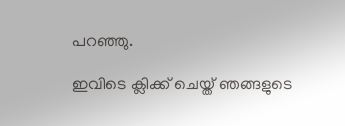പറഞ്ഞു.

ഇവിടെ ക്ലിക്ക് ചെയ്ത് ഞങ്ങളുടെ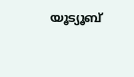യൂട്യൂബ്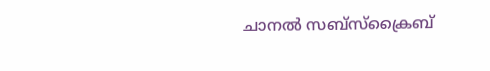ചാനൽ സബ്സ്ക്രൈബ്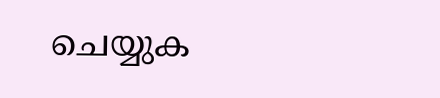ചെയ്യുക